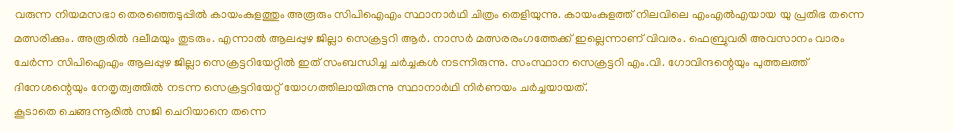വരുന്ന നിയമസഭാ തെരഞ്ഞെടുപ്പിൽ കായംകുളത്തും അരൂരും സിപിഐഎം സ്ഥാനാർഥി ചിത്രം തെളിയുന്നു. കായംകുളത്ത് നിലവിലെ എംഎൽഎയായ യു പ്രതിഭ തന്നെ മത്സരിക്കും. അരൂരിൽ ദലീമയും തുടരും. എന്നാൽ ആലപ്പുഴ ജില്ലാ സെക്രട്ടറി ആർ. നാസർ മത്സരരംഗത്തേക്ക് ഇല്ലെന്നാണ് വിവരം. ഫെബ്രുവരി അവസാനം വാരം ചേർന്ന സിപിഐഎം ആലപ്പുഴ ജില്ലാ സെക്രട്ടറിയേറ്റിൽ ഇത് സംബന്ധിച്ച ചർച്ചകൾ നടന്നിരുന്നു. സംസ്ഥാന സെക്രട്ടറി എം.വി. ഗോവിന്ദന്റെയും പുത്തലത്ത് ദിനേശന്റെയും നേതൃത്വത്തിൽ നടന്ന സെക്രട്ടറിയേറ്റ് യോഗത്തിലായിരുന്നു സ്ഥാനാർഥി നിർണയം ചർച്ചയായത്.
കൂടാതെ ചെങ്ങന്നൂരിൽ സജി ചെറിയാനെ തന്നെ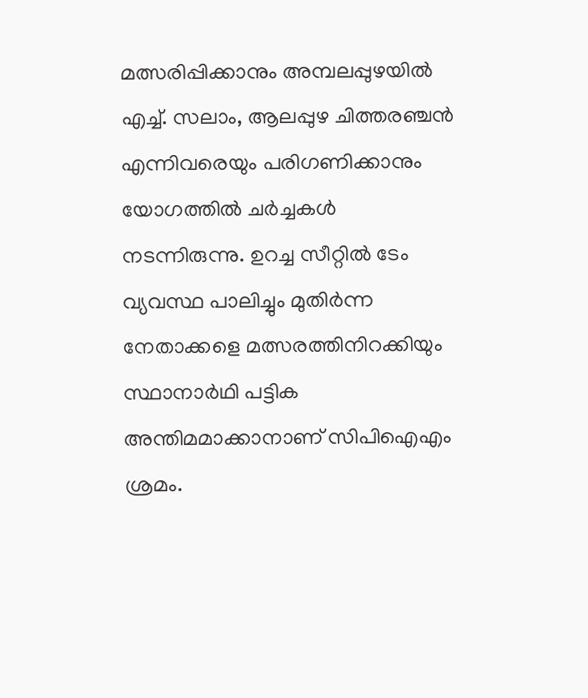മത്സരിപ്പിക്കാനും അമ്പലപ്പുഴയിൽ എച്ച്. സലാം, ആലപ്പുഴ ചിത്തരഞ്ചൻ എന്നിവരെയും പരിഗണിക്കാനും യോഗത്തിൽ ചർച്ചകൾ നടന്നിരുന്നു. ഉറച്ച സീറ്റിൽ ടേം വ്യവസ്ഥ പാലിച്ചും മുതിർന്ന നേതാക്കളെ മത്സരത്തിനിറക്കിയും സ്ഥാനാർഥി പട്ടിക അന്തിമമാക്കാനാണ് സിപിഐഎം ശ്രമം.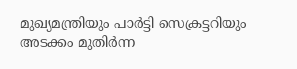മുഖ്യമന്ത്രിയും പാർട്ടി സെക്രട്ടറിയും അടക്കം മുതിർന്ന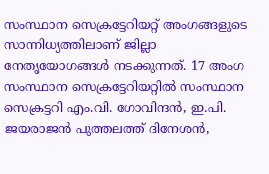സംസ്ഥാന സെക്രട്ടേറിയറ്റ് അംഗങ്ങളുടെ സാന്നിധ്യത്തിലാണ് ജില്ലാ നേതൃയോഗങ്ങൾ നടക്കുന്നത്. 17 അംഗ സംസ്ഥാന സെക്രട്ടേറിയറ്റിൽ സംസ്ഥാന സെക്രട്ടറി എം.വി. ഗോവിന്ദൻ, ഇ.പി. ജയരാജൻ പുത്തലത്ത് ദിനേശൻ,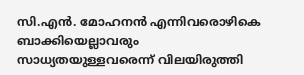സി.എൻ. മോഹനൻ എന്നിവരൊഴികെ ബാക്കിയെല്ലാവരും സാധ്യതയുള്ളവരെന്ന് വിലയിരുത്തി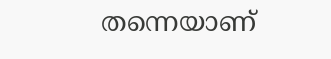തന്നെയാണ്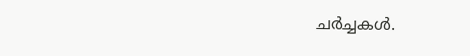ചർച്ചകൾ.